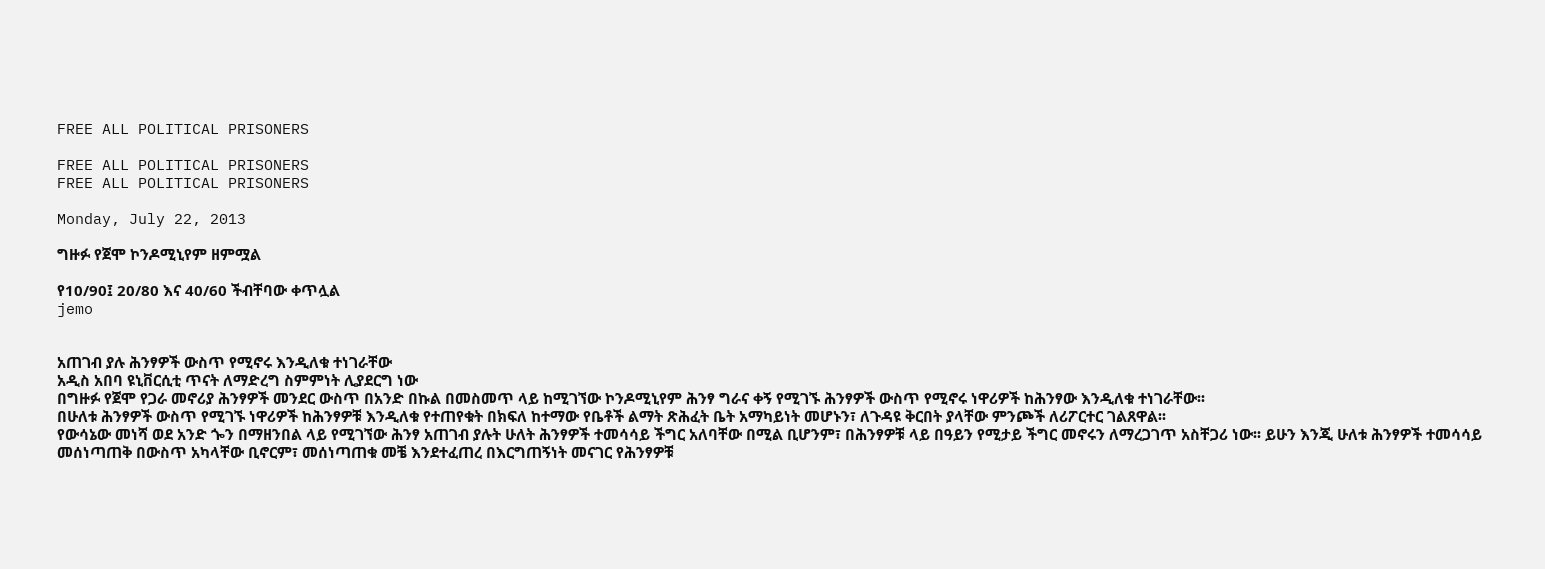FREE ALL POLITICAL PRISONERS

FREE ALL POLITICAL PRISONERS
FREE ALL POLITICAL PRISONERS

Monday, July 22, 2013

ግዙፉ የጀሞ ኮንዶሚኒየም ዘምሟል

የ10/90፤ 20/80 እና 40/60 ችብቸባው ቀጥሏል
jemo


አጠገብ ያሉ ሕንፃዎች ውስጥ የሚኖሩ እንዲለቁ ተነገራቸው
አዲስ አበባ ዩኒቨርሲቲ ጥናት ለማድረግ ስምምነት ሊያደርግ ነው
በግዙፉ የጀሞ የጋራ መኖሪያ ሕንፃዎች መንደር ውስጥ በአንድ በኩል በመስመጥ ላይ ከሚገኘው ኮንዶሚኒየም ሕንፃ ግራና ቀኝ የሚገኙ ሕንፃዎች ውስጥ የሚኖሩ ነዋሪዎች ከሕንፃው እንዲለቁ ተነገራቸው፡፡
በሁለቱ ሕንፃዎች ውስጥ የሚገኙ ነዋሪዎች ከሕንፃዎቹ እንዲለቁ የተጠየቁት በክፍለ ከተማው የቤቶች ልማት ጽሕፈት ቤት አማካይነት መሆኑን፣ ለጉዳዩ ቅርበት ያላቸው ምንጮች ለሪፖርተር ገልጸዋል፡፡
የውሳኔው መነሻ ወደ አንድ ጐን በማዘንበል ላይ የሚገኘው ሕንፃ አጠገብ ያሉት ሁለት ሕንፃዎች ተመሳሳይ ችግር አለባቸው በሚል ቢሆንም፣ በሕንፃዎቹ ላይ በዓይን የሚታይ ችግር መኖሩን ለማረጋገጥ አስቸጋሪ ነው፡፡ ይሁን እንጂ ሁለቱ ሕንፃዎች ተመሳሳይ መሰነጣጠቅ በውስጥ አካላቸው ቢኖርም፣ መሰነጣጠቁ መቼ እንደተፈጠረ በእርግጠኝነት መናገር የሕንፃዎቹ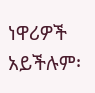ነዋሪዎች አይችሉም፡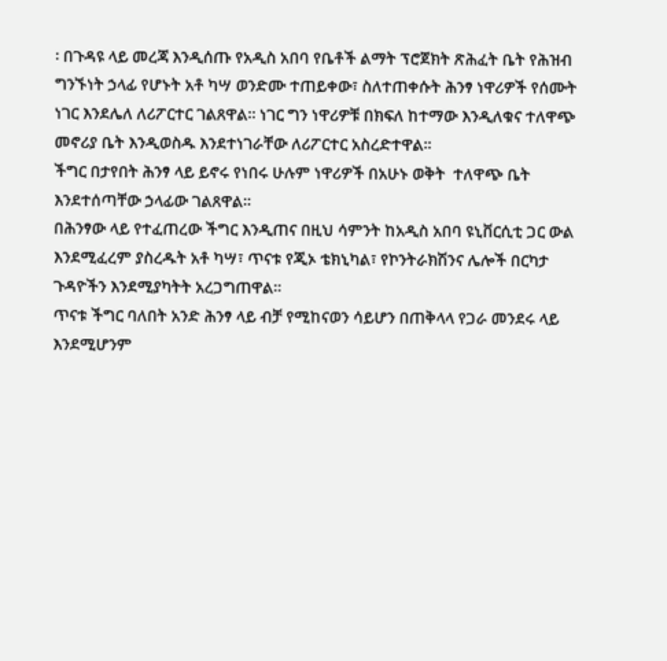፡ በጉዳዩ ላይ መረጃ እንዲሰጡ የአዲስ አበባ የቤቶች ልማት ፕሮጀክት ጽሕፈት ቤት የሕዝብ ግንኙነት ኃላፊ የሆኑት አቶ ካሣ ወንድሙ ተጠይቀው፣ ስለተጠቀሱት ሕንፃ ነዋሪዎች የሰሙት ነገር እንደሌለ ለሪፖርተር ገልጸዋል፡፡ ነገር ግን ነዋሪዎቹ በክፍለ ከተማው እንዲለቁና ተለዋጭ መኖሪያ ቤት እንዲወስዱ እንደተነገራቸው ለሪፖርተር አስረድተዋል፡፡
ችግር በታየበት ሕንፃ ላይ ይኖሩ የነበሩ ሁሉም ነዋሪዎች በአሁኑ ወቅት  ተለዋጭ ቤት እንደተሰጣቸው ኃላፊው ገልጸዋል፡፡
በሕንፃው ላይ የተፈጠረው ችግር እንዲጠና በዚህ ሳምንት ከአዲስ አበባ ዩኒቨርሲቲ ጋር ውል እንደሚፈረም ያስረዱት አቶ ካሣ፣ ጥናቱ የጂኦ ቴክኒካል፣ የኮንትራክሽንና ሌሎች በርካታ ጉዳዮችን እንደሚያካትት አረጋግጠዋል፡፡
ጥናቱ ችግር ባለበት አንድ ሕንፃ ላይ ብቻ የሚከናወን ሳይሆን በጠቅላላ የጋራ መንደሩ ላይ እንደሚሆንም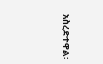አስረድተዋል፡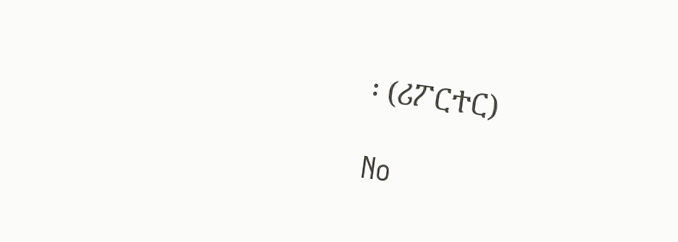፡ (ሪፖርተር)

No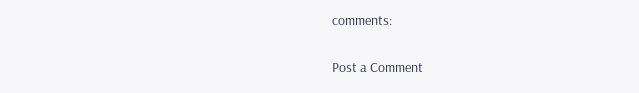comments:

Post a Comment